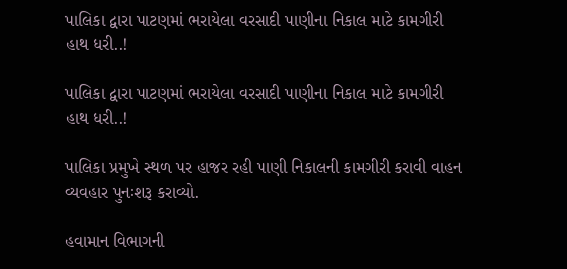પાલિકા દ્વારા પાટણમાં ભરાયેલા વરસાદી પાણીના નિકાલ માટે કામગીરી હાથ ધરી..!

પાલિકા દ્વારા પાટણમાં ભરાયેલા વરસાદી પાણીના નિકાલ માટે કામગીરી હાથ ધરી..!

પાલિકા પ્રમુખે સ્થળ પર હાજર રહી પાણી નિકાલની કામગીરી કરાવી વાહન વ્યવહાર પુનઃશરૂ કરાવ્યો.

હવામાન વિભાગની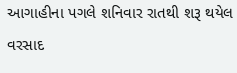આગાહીના પગલે શનિવાર રાતથી શરૂ થયેલ વરસાદ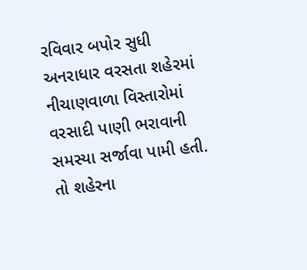રવિવાર બપોર સુધી અનરાધાર વરસતા શહેરમાં નીચાણવાળા વિસ્તારોમાં વરસાદી પાણી ભરાવાની સમસ્યા સર્જાવા પામી હતી. તો શહેરના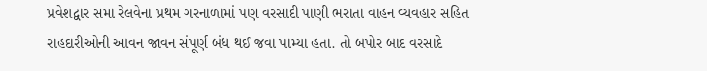પ્રવેશદ્વાર સમા રેલવેના પ્રથમ ગરનાળામાં પણ વરસાદી પાણી ભરાતા વાહન વ્યવહાર સહિત રાહદારીઓની આવન જાવન સંપૂર્ણ બંધ થઈ જવા પામ્યા હતા. તો બપોર બાદ વરસાદે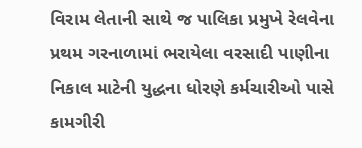વિરામ લેતાની સાથે જ પાલિકા પ્રમુખે રેલવેના પ્રથમ ગરનાળામાં ભરાયેલા વરસાદી પાણીના નિકાલ માટેની યુદ્ધના ધોરણે કર્મચારીઓ પાસે કામગીરી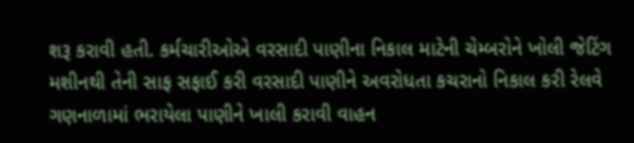શરૂ કરાવી હતી. કર્મચારીઓએ વરસાદી પાણીના નિકાલ માટેની ચેમ્બરોને ખોલી જેટિંગ મશીનથી તેની સાફ સફાઈ કરી વરસાદી પાણીને અવરોધતા કચરાનો નિકાલ કરી રેલવે ગણનાળામાં ભરાયેલા પાણીને ખાલી કરાવી વાહન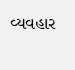વ્યવહાર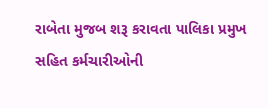રાબેતા મુજબ શરૂ કરાવતા પાલિકા પ્રમુખ સહિત કર્મચારીઓની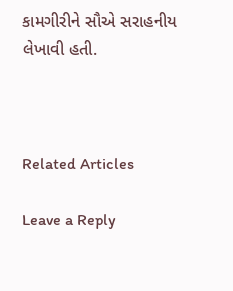કામગીરીને સૌએ સરાહનીય લેખાવી હતી.



Related Articles

Leave a Reply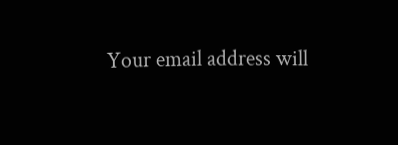Your email address will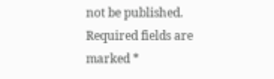not be published. Required fields are marked *